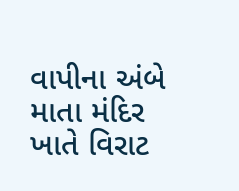વાપીના અંબે માતા મંદિર ખાતે વિરાટ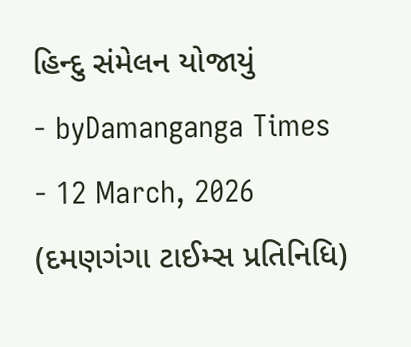હિન્દુ સંમેલન યોજાયું
- byDamanganga Times
- 12 March, 2026
(દમણગંગા ટાઈમ્સ પ્રતિનિધિ)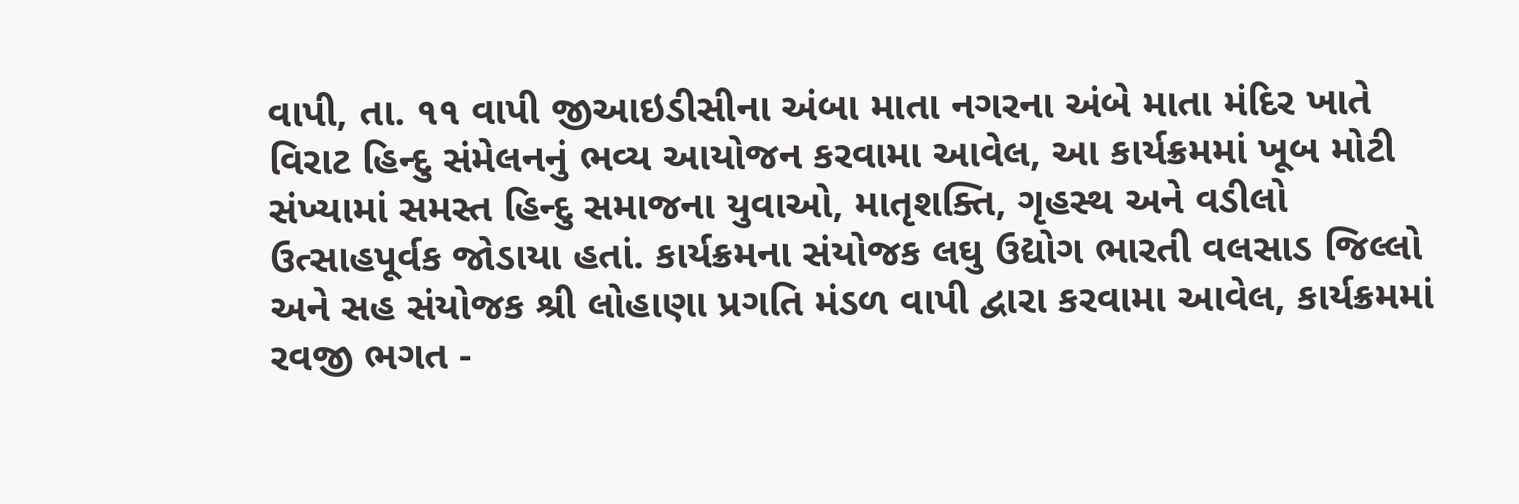વાપી, તા. ૧૧ વાપી જીઆઇડીસીના અંબા માતા નગરના અંબે માતા મંદિર ખાતે વિરાટ હિન્દુ સંમેલનનું ભવ્ય આયોજન કરવામા આવેલ, આ કાર્યક્રમમાં ખૂબ મોટી સંખ્યામાં સમસ્ત હિન્દુ સમાજના યુવાઓ, માતૃશક્તિ, ગૃહસ્થ અને વડીલો ઉત્સાહપૂર્વક જોડાયા હતાં. કાર્યક્રમના સંયોજક લઘુ ઉદ્યોગ ભારતી વલસાડ જિલ્લો અને સહ સંયોજક શ્રી લોહાણા પ્રગતિ મંડળ વાપી દ્વારા કરવામા આવેલ, કાર્યક્રમમાં રવજી ભગત -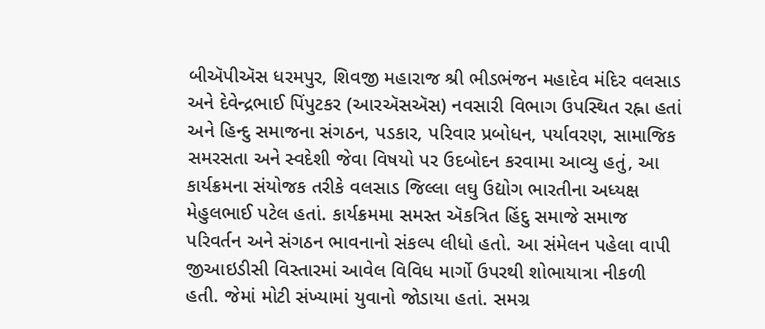બીઍપીઍસ ધરમપુર, શિવજી મહારાજ શ્રી ભીડભંજન મહાદેવ મંદિર વલસાડ અને દેવેન્દ્રભાઈ પિંપુટકર (આરઍસઍસ) નવસારી વિભાગ ઉપસ્થિત રહ્ના હતાં અને હિન્દુ સમાજના સંગઠન, પડકાર, પરિવાર પ્રબોધન, પર્યાવરણ, સામાજિક સમરસતા અને સ્વદેશી જેવા વિષયો પર ઉદબોદન કરવામા આવ્યુ હતું, આ કાર્યક્રમના સંયોજક તરીકે વલસાડ જિલ્લા લઘુ ઉદ્યોગ ભારતીના અધ્યક્ષ મેહુલભાઈ પટેલ હતાં. કાર્યક્રમમા સમસ્ત ઍકત્રિત હિંદુ સમાજે સમાજ પરિવર્તન અને સંગઠન ભાવનાનો સંકલ્પ લીધો હતો. આ સંમેલન પહેલા વાપી જીઆઇડીસી વિસ્તારમાં આવેલ વિવિધ માર્ગો ઉપરથી શોભાયાત્રા નીકળી હતી. જેમાં મોટી સંખ્યામાં યુવાનો જોડાયા હતાં. સમગ્ર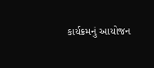કાર્યક્રમનું આયોજન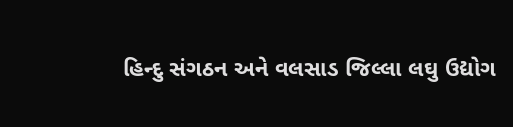હિન્દુ સંગઠન અને વલસાડ જિલ્લા લઘુ ઉદ્યોગ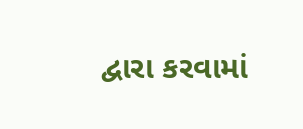દ્વારા કરવામાં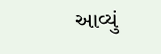આવ્યું